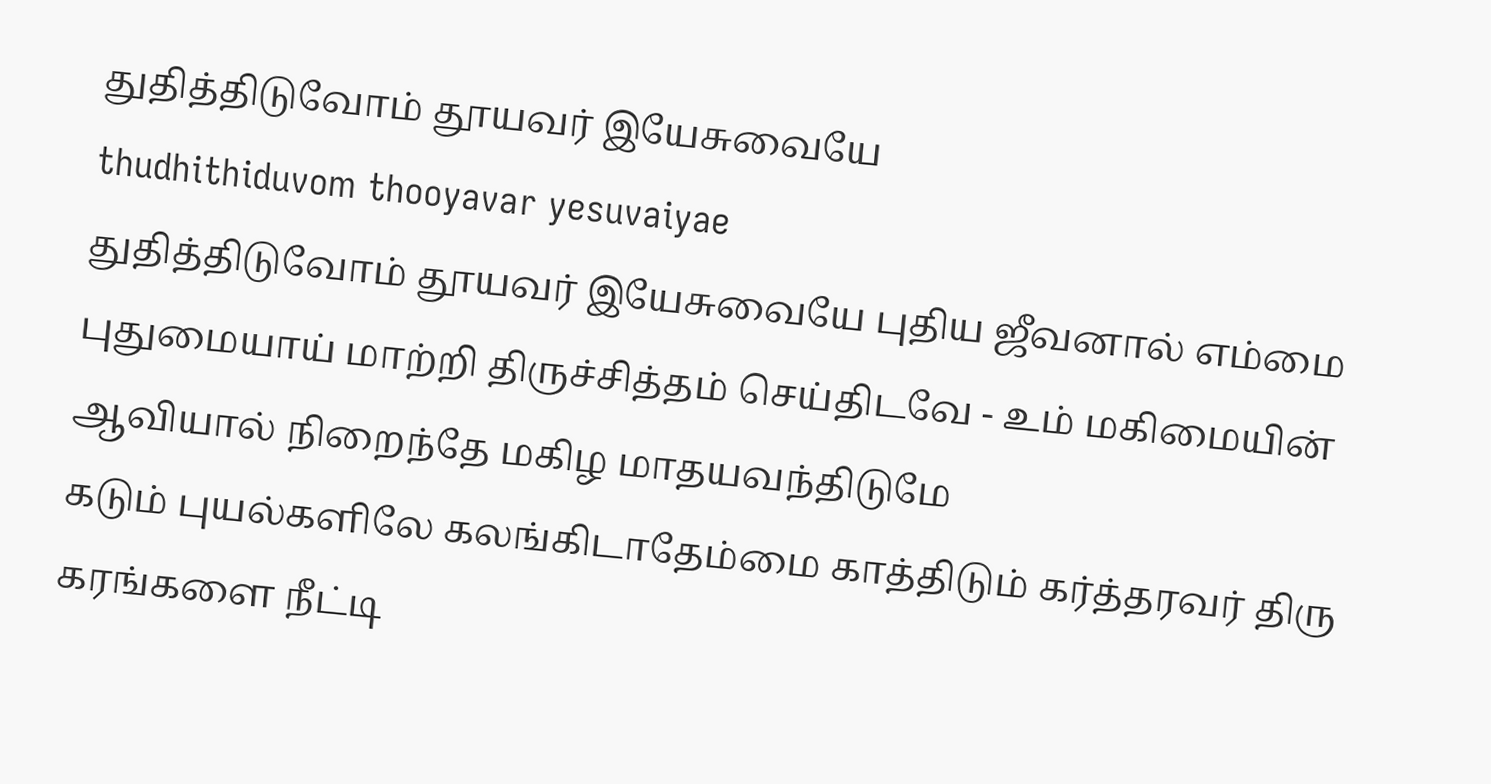துதித்திடுவோம் தூயவர் இயேசுவையே
thudhithiduvom thooyavar yesuvaiyae
துதித்திடுவோம் தூயவர் இயேசுவையே புதிய ஜீவனால் எம்மை புதுமையாய் மாற்றி திருச்சித்தம் செய்திடவே - உம் மகிமையின் ஆவியால் நிறைந்தே மகிழ மாதயவந்திடுமே
கடும் புயல்களிலே கலங்கிடாதேம்மை காத்திடும் கர்த்தரவர் திரு கரங்களை நீட்டி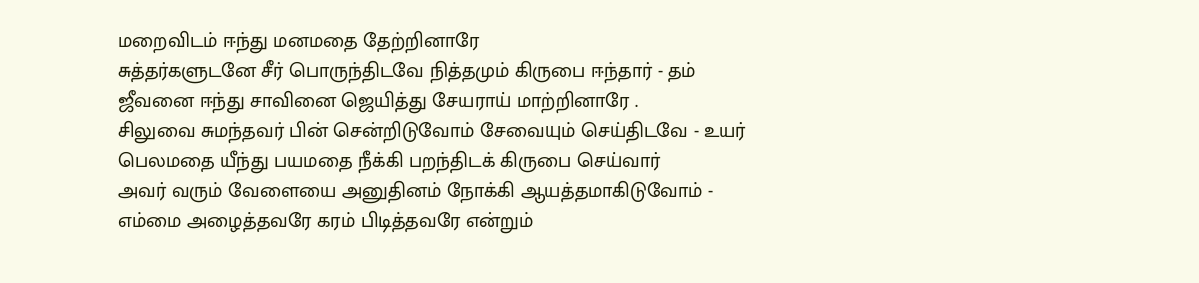மறைவிடம் ஈந்து மனமதை தேற்றினாரே
சுத்தர்களுடனே சீர் பொருந்திடவே நித்தமும் கிருபை ஈந்தார் - தம் ஜீவனை ஈந்து சாவினை ஜெயித்து சேயராய் மாற்றினாரே .
சிலுவை சுமந்தவர் பின் சென்றிடுவோம் சேவையும் செய்திடவே - உயர் பெலமதை யீந்து பயமதை நீக்கி பறந்திடக் கிருபை செய்வார்
அவர் வரும் வேளையை அனுதினம் நோக்கி ஆயத்தமாகிடுவோம் - எம்மை அழைத்தவரே கரம் பிடித்தவரே என்றும்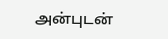அன்புடன்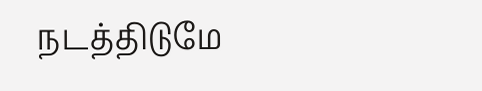நடத்திடுமே